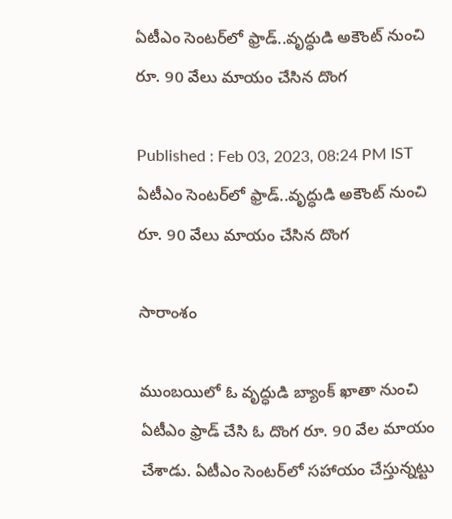ఏటీఎం సెంటర్‌లో ఫ్రాడ్..వృద్ధుడి అకౌంట్ నుంచి రూ. 90 వేలు మాయం చేసిన దొంగ

Published : Feb 03, 2023, 08:24 PM IST
ఏటీఎం సెంటర్‌లో ఫ్రాడ్..వృద్ధుడి అకౌంట్ నుంచి రూ. 90 వేలు మాయం చేసిన దొంగ

సారాంశం

ముంబయిలో ఓ వృద్ధుడి బ్యాంక్ ఖాతా నుంచి ఏటీఎం ఫ్రాడ్ చేసి ఓ దొంగ రూ. 90 వేల మాయం చేశాడు. ఏటీఎం సెంటర్‌లో సహాయం చేస్తున్నట్టు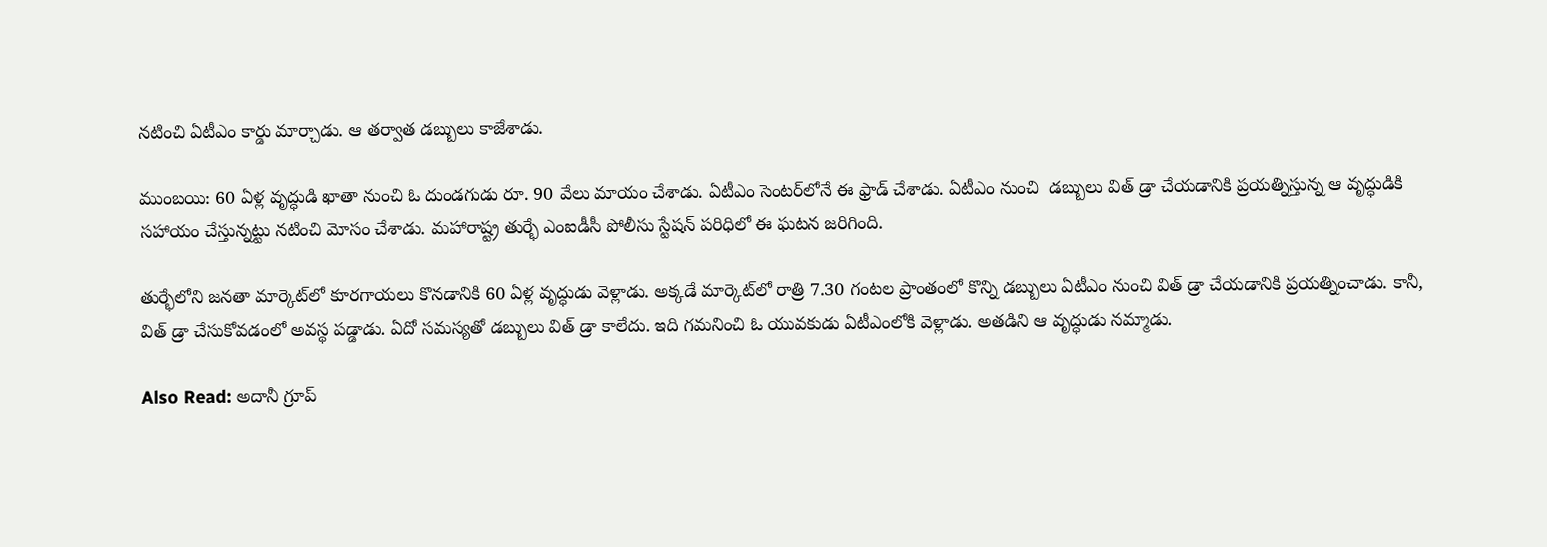నటించి ఏటీఎం కార్డు మార్చాడు. ఆ తర్వాత డబ్బులు కాజేశాడు.

ముంబయి: 60 ఏళ్ల వృద్ధుడి ఖాతా నుంచి ఓ దుండగుడు రూ. 90 వేలు మాయం చేశాడు. ఏటీఎం సెంటర్‌లోనే ఈ ఫ్రాడ్ చేశాడు. ఏటీఎం నుంచి  డబ్బులు విత్ డ్రా చేయడానికి ప్రయత్నిస్తున్న ఆ వృద్ధుడికి సహాయం చేస్తున్నట్టు నటించి మోసం చేశాడు. మహారాష్ట్ర తుర్భే ఎంఐడీసీ పోలీసు స్టేషన్ పరిధిలో ఈ ఘటన జరిగింది.

తుర్భేలోని జనతా మార్కెట్‌లో కూరగాయలు కొనడానికి 60 ఏళ్ల వృద్ధుడు వెళ్లాడు. అక్కడే మార్కెట్‌లో రాత్రి 7.30 గంటల ప్రాంతంలో కొన్ని డబ్బులు ఏటీఎం నుంచి విత్ డ్రా చేయడానికి ప్రయత్నించాడు. కానీ, విత్ డ్రా చేసుకోవడంలో అవస్థ పడ్డాడు. ఏదో సమస్యతో డబ్బులు విత్ డ్రా కాలేదు. ఇది గమనించి ఓ యువకుడు ఏటీఎంలోకి వెళ్లాడు. అతడిని ఆ వృద్ధుడు నమ్మాడు.

Also Read: అదానీ గ్రూప్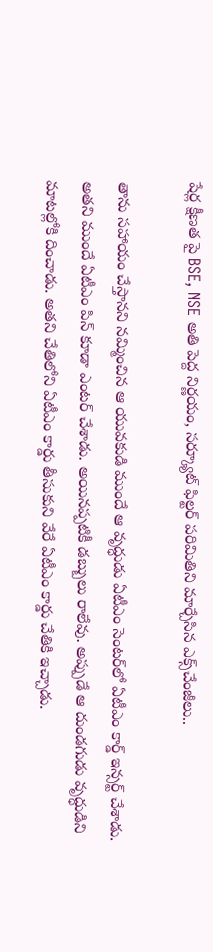షేర్ల క్షీణత పై BSE, NSE అతి పెద్ద నిర్ణయం, సర్క్యూట్ ఫిల్టర్ పరిమితిని మార్చేసిన ఎక్స్‌చేంజీలు..

తాను సహాయం చేస్తానని నమ్మించిన ఆ యువకుడి ముందే ఆ వృద్ధుడు ఏటీఎం సెంటర్‌లో ఏటీఎం కార్డ్ ఇన్సర్ట్ చేశాడు. అతని ముందే ఏటీఎం పిన్ కూడా ఎంటర్ చేశాడు. అయినప్పటికీ డబ్బులు రాలేవు. అప్పుడే ఆ దుండగుడు వృద్ధుడిని మాటల్లోకి దించాడు. అతని చేతిలోని ఏటీఎం కార్డు తీసుకుని వేరే ఏటీఎం కార్డు చేతికి ఇచ్చాడు.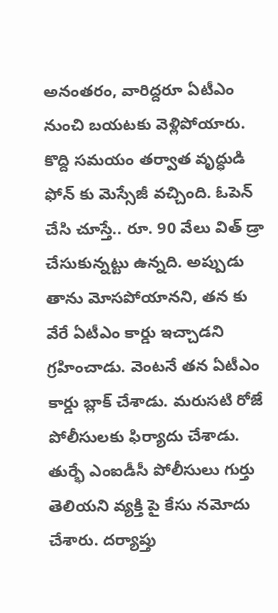అనంతరం, వారిద్దరూ ఏటీఎం నుంచి బయటకు వెళ్లిపోయారు. కొద్ది సమయం తర్వాత వృద్ధుడి ఫోన్‌ కు మెస్సేజీ వచ్చింది. ఓపెన్ చేసి చూస్తే.. రూ. 90 వేలు విత్ డ్రా చేసుకున్నట్టు ఉన్నది. అప్పుడు తాను మోసపోయానని, తన కు వేరే ఏటీఎం కార్డు ఇచ్చాడని గ్రహించాడు. వెంటనే తన ఏటీఎం కార్డు బ్లాక్ చేశాడు. మరుసటి రోజే పోలీసులకు ఫిర్యాదు చేశాడు. తుర్భే ఎంఐడీసీ పోలీసులు గుర్తు తెలియని వ్యక్తి పై కేసు నమోదు చేశారు. దర్యాప్తు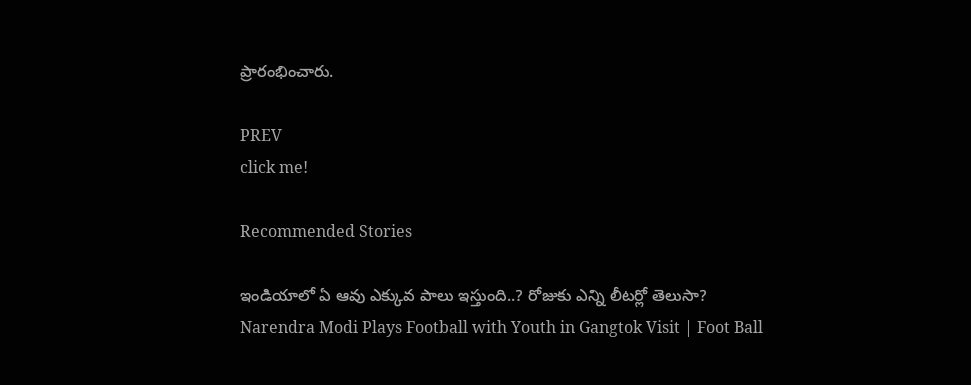ప్రారంభించారు.

PREV
click me!

Recommended Stories

ఇండియాలో ఏ ఆవు ఎక్కువ పాలు ఇస్తుంది..? రోజుకు ఎన్ని లీటర్లో తెలుసా?
Narendra Modi Plays Football with Youth in Gangtok Visit | Foot Ball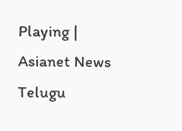Playing | Asianet News Telugu